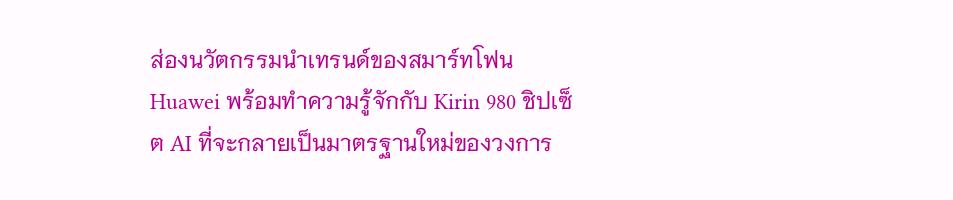ส่องนวัตกรรมนำเทรนด์ของสมาร์ทโฟน Huawei พร้อมทำความรู้จักกับ Kirin 980 ชิปเซ็ต AI ที่จะกลายเป็นมาตรฐานใหม่ของวงการ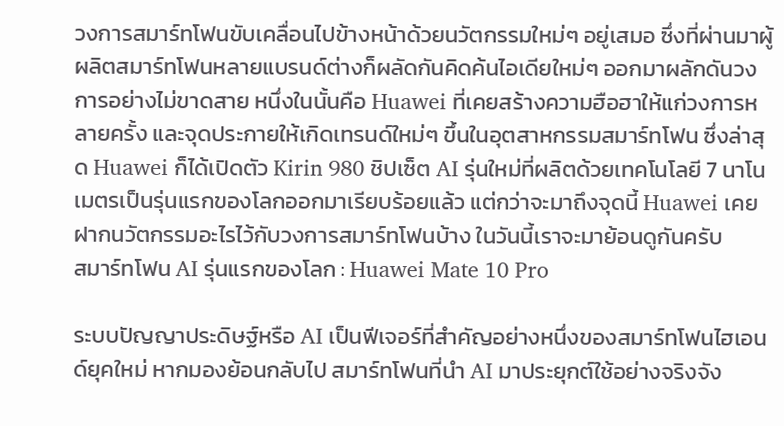วงการสมาร์ทโฟนขับเคลื่อนไปข้างหน้าด้วยนวัตกรรมใหม่ๆ อยู่เสมอ ซึ่งที่ผ่านมาผู้ผลิตสมาร์ทโฟนหลายแบรนด์ต่างก็ผลัดกันคิดค้นไอเดียใหม่ๆ ออกมาผลักดันวงการอย่างไม่ขาดสาย หนึ่งในนั้นคือ Huawei ที่เคยสร้างความฮือฮาให้แก่วงการหลายครั้ง และจุดประกายให้เกิดเทรนด์ใหม่ๆ ขึ้นในอุตสาหกรรมสมาร์ทโฟน ซึ่งล่าสุด Huawei ก็ได้เปิดตัว Kirin 980 ชิปเซ็ต AI รุ่นใหม่ที่ผลิตด้วยเทคโนโลยี 7 นาโนเมตรเป็นรุ่นแรกของโลกออกมาเรียบร้อยแล้ว แต่กว่าจะมาถึงจุดนี้ Huawei เคยฝากนวัตกรรมอะไรไว้กับวงการสมาร์ทโฟนบ้าง ในวันนี้เราจะมาย้อนดูกันครับ
สมาร์ทโฟน AI รุ่นแรกของโลก : Huawei Mate 10 Pro

ระบบปัญญาประดิษฐ์หรือ AI เป็นฟีเจอร์ที่สำคัญอย่างหนึ่งของสมาร์ทโฟนไฮเอนด์ยุคใหม่ หากมองย้อนกลับไป สมาร์ทโฟนที่นำ AI มาประยุกต์ใช้อย่างจริงจัง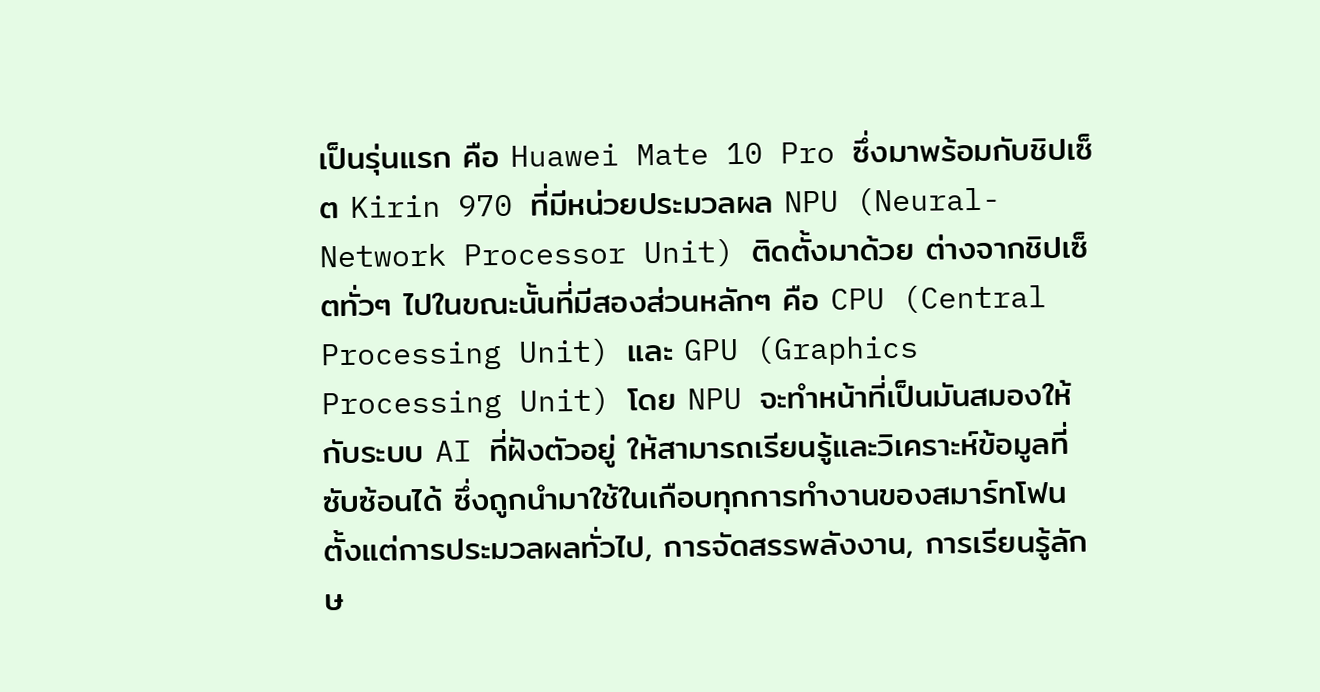เป็นรุ่นแรก คือ Huawei Mate 10 Pro ซึ่งมาพร้อมกับชิปเซ็ต Kirin 970 ที่มีหน่วยประมวลผล NPU (Neural-Network Processor Unit) ติดตั้งมาด้วย ต่างจากชิปเซ็ตทั่วๆ ไปในขณะนั้นที่มีสองส่วนหลักๆ คือ CPU (Central Processing Unit) และ GPU (Graphics Processing Unit) โดย NPU จะทำหน้าที่เป็นมันสมองให้กับระบบ AI ที่ฝังตัวอยู่ ให้สามารถเรียนรู้และวิเคราะห์ข้อมูลที่ซับซ้อนได้ ซึ่งถูกนำมาใช้ในเกือบทุกการทำงานของสมาร์ทโฟน ตั้งแต่การประมวลผลทั่วไป, การจัดสรรพลังงาน, การเรียนรู้ลักษ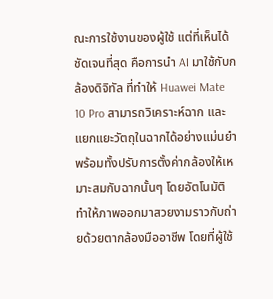ณะการใช้งานของผู้ใช้ แต่ที่เห็นได้ชัดเจนที่สุด คือการนำ AI มาใช้กับกล้องดิจิทัล ที่ทำให้ Huawei Mate 10 Pro สามารถวิเคราะห์ฉาก และแยกแยะวัตถุในฉากได้อย่างแม่นยำ พร้อมทั้งปรับการตั้งค่ากล้องให้เหมาะสมกับฉากนั้นๆ โดยอัตโนมัติ ทำให้ภาพออกมาสวยงามราวกับถ่ายด้วยตากล้องมืออาชีพ โดยที่ผู้ใช้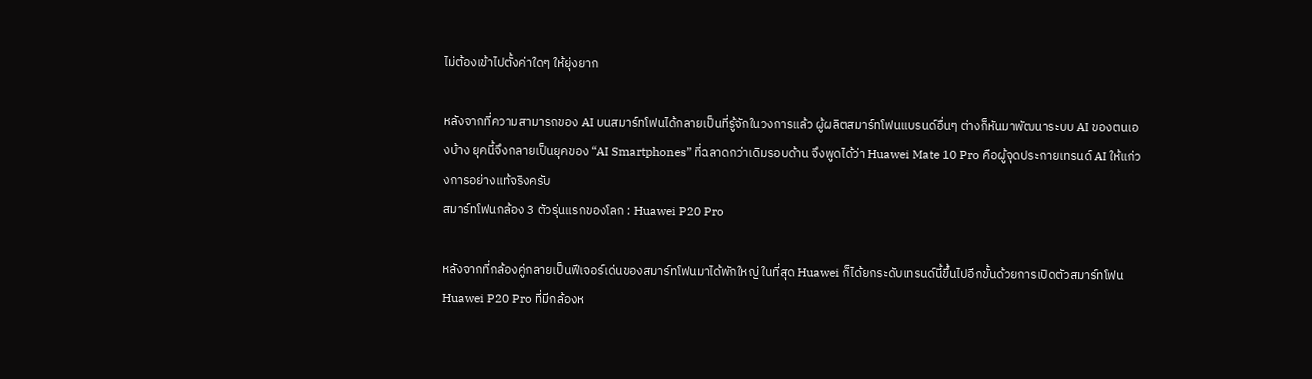ไม่ต้องเข้าไปตั้งค่าใดๆ ให้ยุ่งยาก

หลังจากที่ความสามารถของ AI บนสมาร์ทโฟนได้กลายเป็นที่รู้จักในวงการแล้ว ผู้ผลิตสมาร์ทโฟนแบรนด์อื่นๆ ต่างก็หันมาพัฒนาระบบ AI ของตนเองบ้าง ยุคนี้จึงกลายเป็นยุคของ “AI Smartphones” ที่ฉลาดกว่าเดิมรอบด้าน จึงพูดได้ว่า Huawei Mate 10 Pro คือผู้จุดประกายเทรนด์ AI ให้แก่วงการอย่างแท้จริงครับ
สมาร์ทโฟนกล้อง 3 ตัวรุ่นแรกของโลก : Huawei P20 Pro

หลังจากที่กล้องคู่กลายเป็นฟีเจอร์เด่นของสมาร์ทโฟนมาได้พักใหญ่ ในที่สุด Huawei ก็ได้ยกระดับเทรนด์นี้ขึ้นไปอีกขั้นด้วยการเปิดตัวสมาร์ทโฟน Huawei P20 Pro ที่มีกล้องห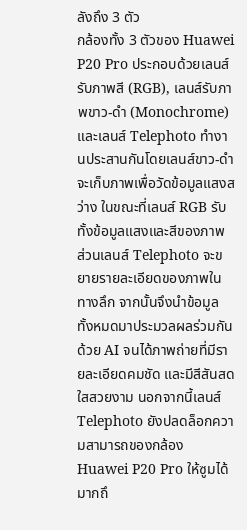ลังถึง 3 ตัว
กล้องทั้ง 3 ตัวของ Huawei P20 Pro ประกอบด้วยเลนส์รับภาพสี (RGB), เลนส์รับภาพขาว-ดำ (Monochrome) และเลนส์ Telephoto ทำงานประสานกันโดยเลนส์ขาว-ดำจะเก็บภาพเพื่อวัดข้อมูลแสงสว่าง ในขณะที่เลนส์ RGB รับทั้งข้อมูลแสงและสีของภาพ ส่วนเลนส์ Telephoto จะขยายรายละเอียดของภาพในทางลึก จากนั้นจึงนำข้อมูลทั้งหมดมาประมวลผลร่วมกันด้วย AI จนได้ภาพถ่ายที่มีรายละเอียดคมชัด และมีสีสันสดใสสวยงาม นอกจากนี้เลนส์ Telephoto ยังปลดล็อกความสามารถของกล้อง Huawei P20 Pro ให้ซูมได้มากถึ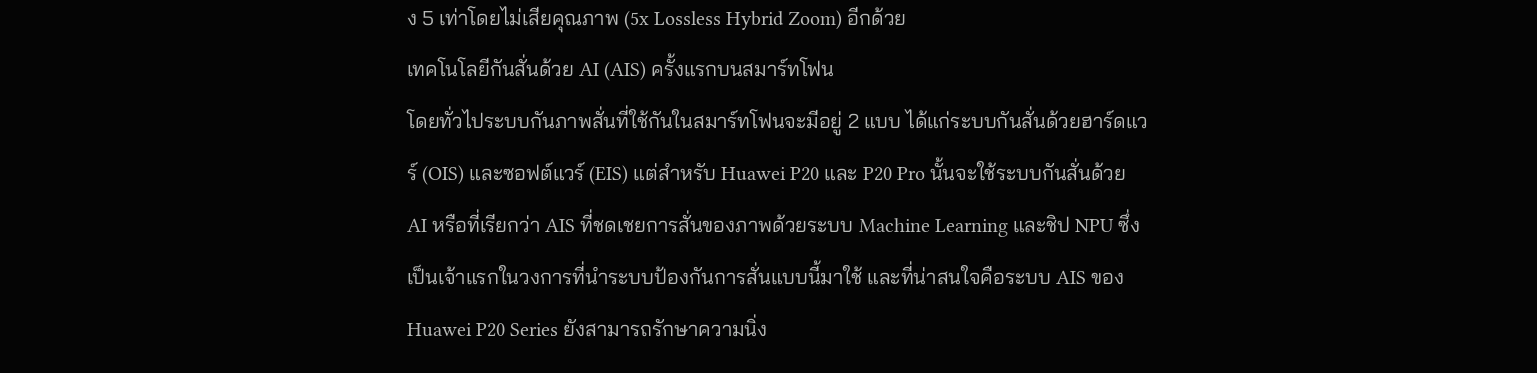ง 5 เท่าโดยไม่เสียคุณภาพ (5x Lossless Hybrid Zoom) อีกด้วย
เทคโนโลยีกันสั่นด้วย AI (AIS) ครั้งแรกบนสมาร์ทโฟน
โดยทั่วไประบบกันภาพสั่นที่ใช้กันในสมาร์ทโฟนจะมีอยู่ 2 แบบ ได้แก่ระบบกันสั่นด้วยฮาร์ดแวร์ (OIS) และซอฟต์แวร์ (EIS) แต่สำหรับ Huawei P20 และ P20 Pro นั้นจะใช้ระบบกันสั่นด้วย AI หรือที่เรียกว่า AIS ที่ชดเชยการสั่นของภาพด้วยระบบ Machine Learning และชิป NPU ซึ่งเป็นเจ้าแรกในวงการที่นำระบบป้องกันการสั่นแบบนี้มาใช้ และที่น่าสนใจคือระบบ AIS ของ Huawei P20 Series ยังสามารถรักษาความนิ่ง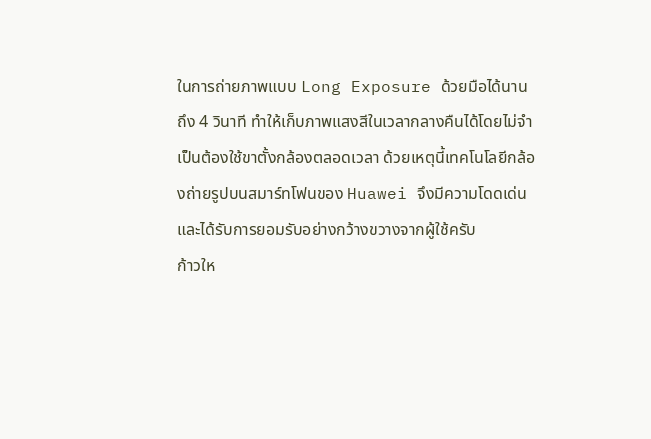ในการถ่ายภาพแบบ Long Exposure ด้วยมือได้นานถึง 4 วินาที ทำให้เก็บภาพแสงสีในเวลากลางคืนได้โดยไม่จำเป็นต้องใช้ขาตั้งกล้องตลอดเวลา ด้วยเหตุนี้เทคโนโลยีกล้องถ่ายรูปบนสมาร์ทโฟนของ Huawei จึงมีความโดดเด่น และได้รับการยอมรับอย่างกว้างขวางจากผู้ใช้ครับ
ก้าวให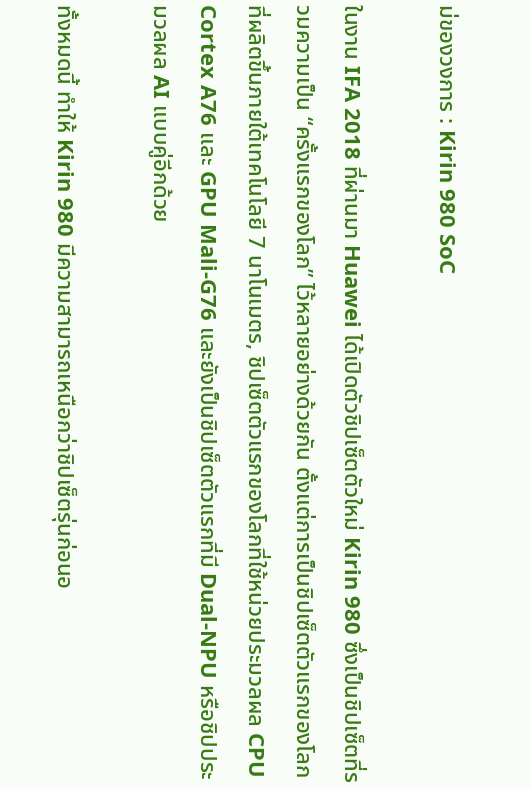ม่ของวงการ : Kirin 980 SoC

ในงาน IFA 2018 ที่ผ่านมา Huawei ได้เปิดตัวชิปเซ็ตตัวใหม่ Kirin 980 ซึ่งเป็นชิปเซ็ตที่รวมความเป็น “ครั้งแรกของโลก” ไว้หลายอย่างด้วยกัน ตั้งแต่การเป็นชิปเซ็ตตัวแรกของโลกที่ผลิตขึ้นภายใต้เทคโนโลยี 7 นาโนเมตร, ชิปเซ็ตตัวแรกของโลกที่ใช้หน่วยประมวลผล CPU Cortex A76 และ GPU Mali-G76 และยังเป็นชิปเซ็ตตัวแรกที่มี Dual-NPU หรือชิปประมวลผล AI แบบคู่อีกด้วย

ทั้งหมดนี้ ทำให้ Kirin 980 มีความสามารถเหนือกว่าชิปเซ็ตรุ่นก่อนอ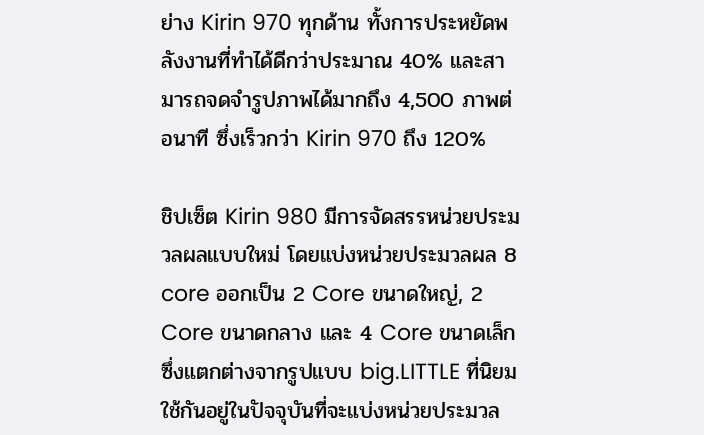ย่าง Kirin 970 ทุกด้าน ทั้งการประหยัดพลังงานที่ทำได้ดีกว่าประมาณ 40% และสามารถจดจำรูปภาพได้มากถึง 4,500 ภาพต่อนาที ซึ่งเร็วกว่า Kirin 970 ถึง 120%

ชิปเซ็ต Kirin 980 มีการจัดสรรหน่วยประมวลผลแบบใหม่ โดยแบ่งหน่วยประมวลผล 8 core ออกเป็น 2 Core ขนาดใหญ่, 2 Core ขนาดกลาง และ 4 Core ขนาดเล็ก ซึ่งแตกต่างจากรูปแบบ big.LITTLE ที่นิยมใช้กันอยู่ในปัจจุบันที่จะแบ่งหน่วยประมวล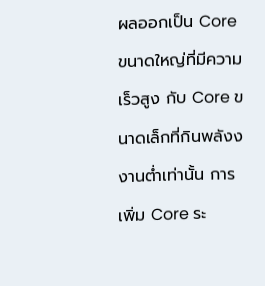ผลออกเป็น Core ขนาดใหญ่ที่มีความเร็วสูง กับ Core ขนาดเล็กที่กินพลังงงานต่ำเท่านั้น การเพิ่ม Core ระ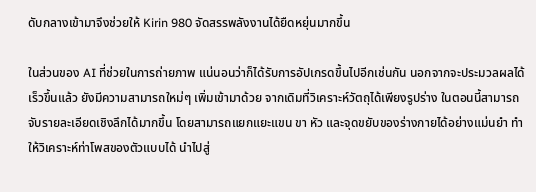ดับกลางเข้ามาจึงช่วยให้ Kirin 980 จัดสรรพลังงานได้ยืดหยุ่นมากขึ้น

ในส่วนของ AI ที่ช่วยในการถ่ายภาพ แน่นอนว่าก็ได้รับการอัปเกรดขึ้นไปอีกเช่นกัน นอกจากจะประมวลผลได้เร็วขึ้นแล้ว ยังมีความสามารถใหม่ๆ เพิ่มเข้ามาด้วย จากเดิมที่วิเคราะห์วัตถุได้เพียงรูปร่าง ในตอนนี้สามารถจับรายละเอียดเชิงลึกได้มากขึ้น โดยสามารถแยกแยะแขน ขา หัว และจุดขยับของร่างกายได้อย่างแม่นยำ ทำให้วิเคราะห์ท่าโพสของตัวแบบได้ นำไปสู่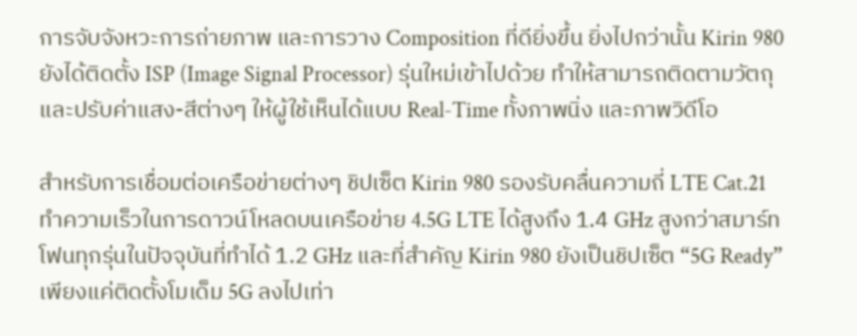การจับจังหวะการถ่ายภาพ และการวาง Composition ที่ดียิ่งขึ้น ยิ่งไปกว่านั้น Kirin 980 ยังได้ติดตั้ง ISP (Image Signal Processor) รุ่นใหม่เข้าไปด้วย ทำให้สามารถติดตามวัตถุและปรับค่าแสง-สีต่างๆ ให้ผู้ใช้เห็นได้แบบ Real-Time ทั้งภาพนิ่ง และภาพวิดีโอ

สำหรับการเชื่อมต่อเครือข่ายต่างๆ ชิปเซ็ต Kirin 980 รองรับคลื่นความถี่ LTE Cat.21 ทำความเร็วในการดาวน์โหลดบนเครือข่าย 4.5G LTE ได้สูงถึง 1.4 GHz สูงกว่าสมาร์ทโฟนทุกรุ่นในปัจจุบันที่ทำได้ 1.2 GHz และที่สำคัญ Kirin 980 ยังเป็นชิปเซ็ต “5G Ready” เพียงแค่ติดตั้งโมเด็ม 5G ลงไปเท่า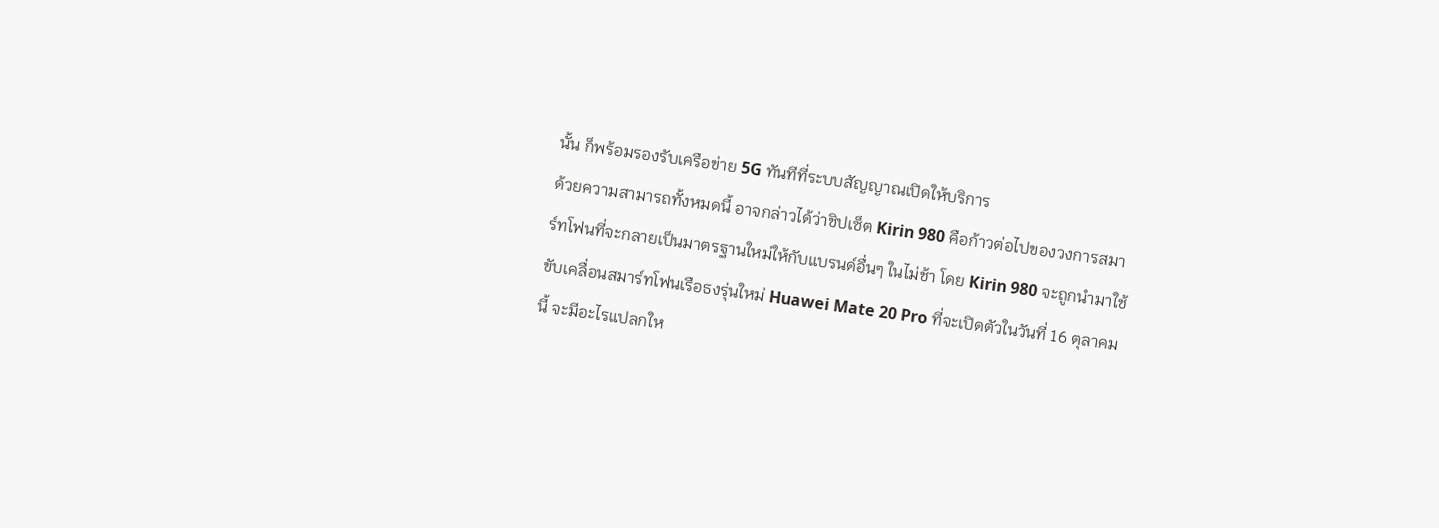นั้น ก็พร้อมรองรับเครือข่าย 5G ทันทีที่ระบบสัญญาณเปิดให้บริการ
ด้วยความสามารถทั้งหมดนี้ อาจกล่าวได้ว่าชิปเซ็ต Kirin 980 คือก้าวต่อไปของวงการสมาร์ทโฟนที่จะกลายเป็นมาตรฐานใหม่ให้กับแบรนด์อื่นๆ ในไม่ช้า โดย Kirin 980 จะถูกนำมาใช้ขับเคลื่อนสมาร์ทโฟนเรือธงรุ่นใหม่ Huawei Mate 20 Pro ที่จะเปิดตัวในวันที่ 16 ตุลาคมนี้ จะมีอะไรแปลกให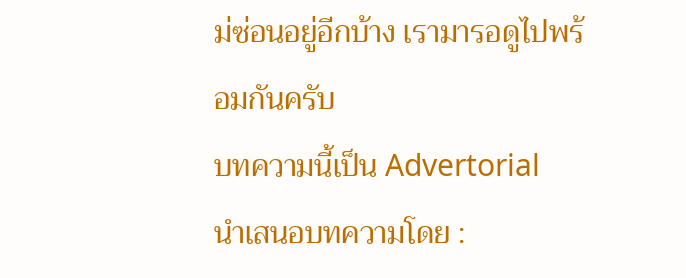ม่ซ่อนอยู่อีกบ้าง เรามารอดูไปพร้อมกันครับ
บทความนี้เป็น Advertorial
นำเสนอบทความโดย :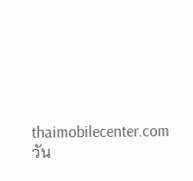thaimobilecenter.com
วัน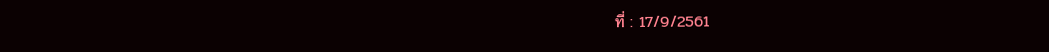ที่ : 17/9/2561